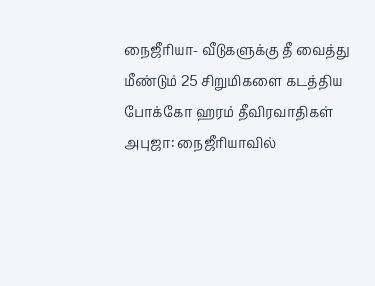நைஜீரியா- வீடுகளுக்கு தீ வைத்து மீண்டும் 25 சிறுமிகளை கடத்திய போக்கோ ஹரம் தீவிரவாதிகள்
அபுஜா: நைஜீரியாவில்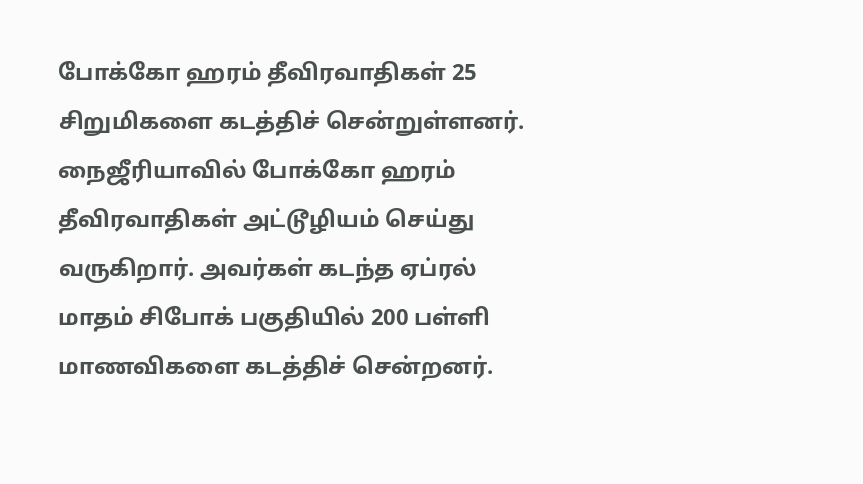போக்கோ ஹரம் தீவிரவாதிகள் 25 சிறுமிகளை கடத்திச் சென்றுள்ளனர்.
நைஜீரியாவில் போக்கோ ஹரம் தீவிரவாதிகள் அட்டூழியம் செய்து வருகிறார். அவர்கள் கடந்த ஏப்ரல் மாதம் சிபோக் பகுதியில் 200 பள்ளி மாணவிகளை கடத்திச் சென்றனர்.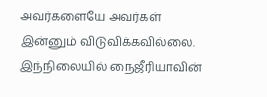அவர்களையே அவர்கள் இன்னும் விடுவிக்கவில்லை. இந்நிலையில் நைஜீரியாவின்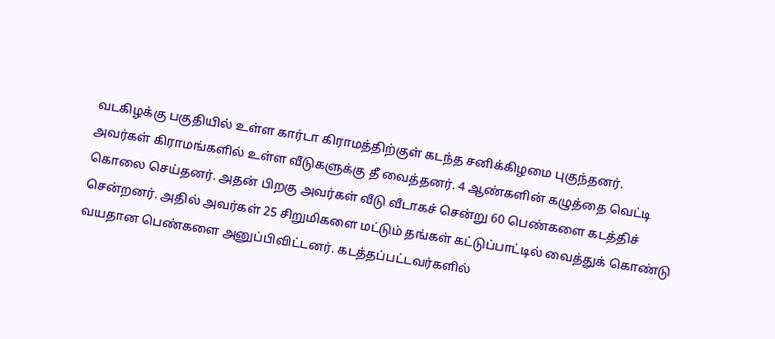வடகிழக்கு பகுதியில் உள்ள கார்டா கிராமத்திற்குள் கடந்த சனிக்கிழமை புகுந்தனர்.
அவர்கள் கிராமங்களில் உள்ள வீடுகளுக்கு தீ வைத்தனர். 4 ஆண்களின் கழுத்தை வெட்டி கொலை செய்தனர். அதன் பிறகு அவர்கள் வீடு வீடாகச் சென்று 60 பெண்களை கடத்திச் சென்றனர். அதில் அவர்கள் 25 சிறுமிகளை மட்டும் தங்கள் கட்டுப்பாட்டில் வைத்துக் கொண்டு வயதான பெண்களை அனுப்பிவிட்டனர். கடத்தப்பட்டவர்களில்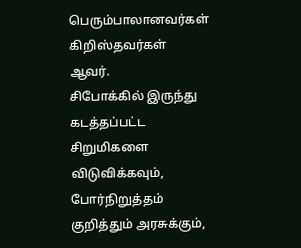பெரும்பாலானவர்கள் கிறிஸ்தவர்கள் ஆவர்.
சிபோக்கில் இருந்து கடத்தப்பட்ட சிறுமிகளை விடுவிக்கவும், போர்நிறுத்தம் குறித்தும் அரசுக்கும்,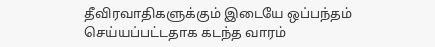தீவிரவாதிகளுக்கும் இடையே ஒப்பந்தம் செய்யப்பட்டதாக கடந்த வாரம்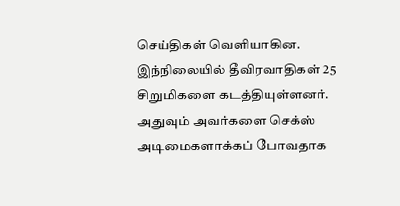செய்திகள் வெளியாகின.
இந்நிலையில் தீவிரவாதிகள் 25 சிறுமிகளை கடத்தியுள்ளனர். அதுவும் அவர்களை செக்ஸ் அடிமைகளாக்கப் போவதாக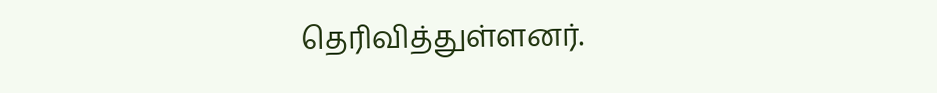தெரிவித்துள்ளனர்.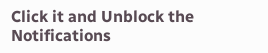Click it and Unblock the Notifications